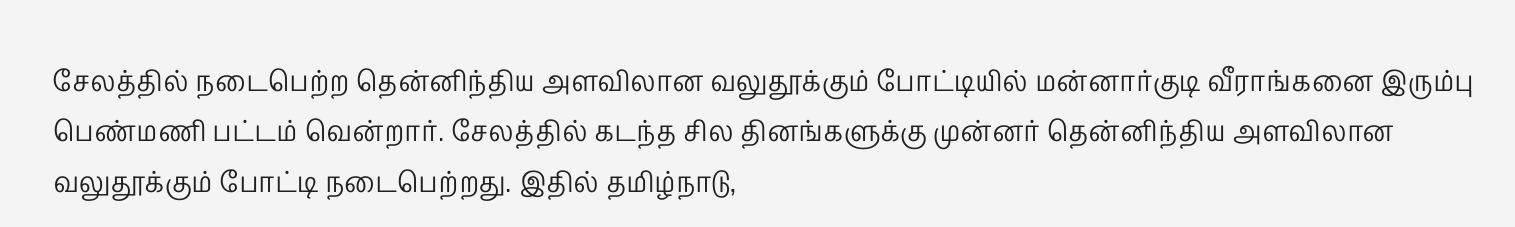சேலத்தில் நடைபெற்ற தென்னிந்திய அளவிலான வலுதூக்கும் போட்டியில் மன்னார்குடி வீராங்கனை இரும்பு பெண்மணி பட்டம் வென்றார். சேலத்தில் கடந்த சில தினங்களுக்கு முன்னர் தென்னிந்திய அளவிலான வலுதூக்கும் போட்டி நடைபெற்றது. இதில் தமிழ்நாடு,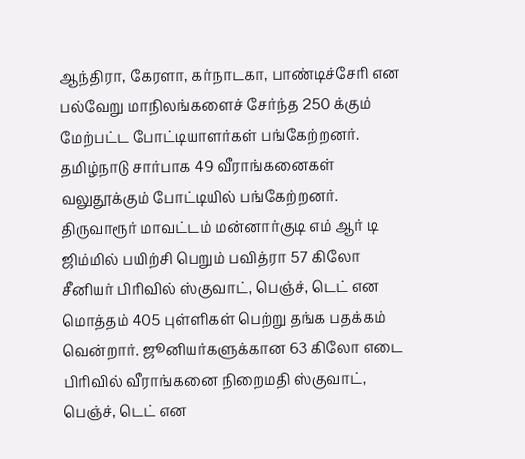ஆந்திரா, கேரளா, கர்நாடகா, பாண்டிச்சேரி என பல்வேறு மாநிலங்களைச் சேர்ந்த 250 க்கும் மேற்பட்ட போட்டியாளர்கள் பங்கேற்றனர். தமிழ்நாடு சார்பாக 49 வீராங்கனைகள் வலுதூக்கும் போட்டியில் பங்கேற்றனர்.
திருவாரூர் மாவட்டம் மன்னார்குடி எம் ஆர் டி ஜிம்மில் பயிற்சி பெறும் பவித்ரா 57 கிலோ சீனியர் பிரிவில் ஸ்குவாட், பெஞ்ச், டெட் என மொத்தம் 405 புள்ளிகள் பெற்று தங்க பதக்கம் வென்றார். ஜூனியர்களுக்கான 63 கிலோ எடை பிரிவில் வீராங்கனை நிறைமதி ஸ்குவாட், பெஞ்ச், டெட் என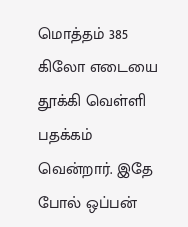மொத்தம் 385 கிலோ எடையை தூக்கி வெள்ளி பதக்கம் வென்றார். இதே போல் ஒப்பன்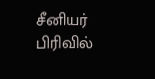சீனியர் பிரிவில்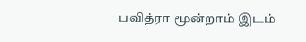பவித்ரா மூன்றாம் இடம்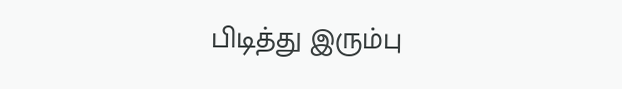பிடித்து இரும்பு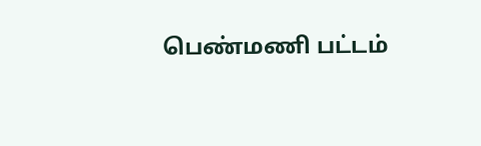பெண்மணி பட்டம்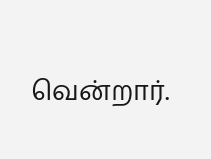வென்றார்.